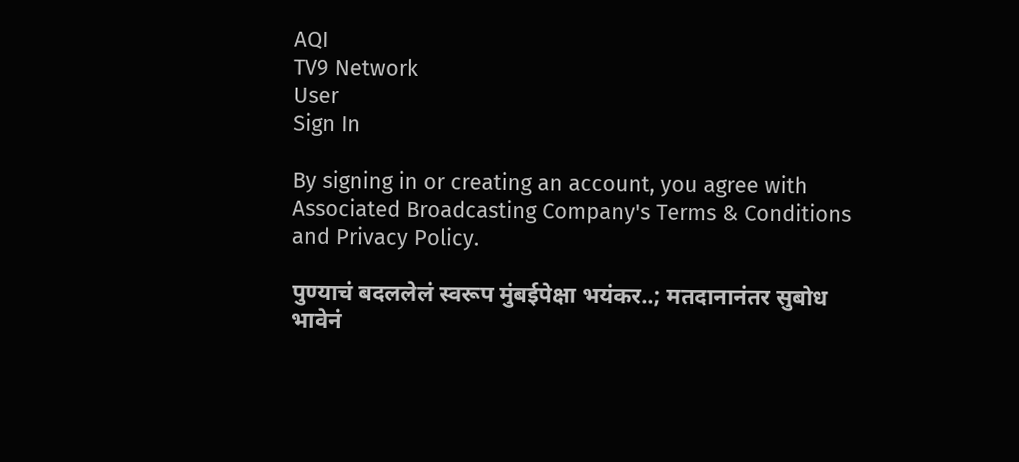AQI
TV9 Network
User
Sign In

By signing in or creating an account, you agree with Associated Broadcasting Company's Terms & Conditions and Privacy Policy.

पुण्याचं बदललेलं स्वरूप मुंबईपेक्षा भयंकर..; मतदानानंतर सुबोध भावेनं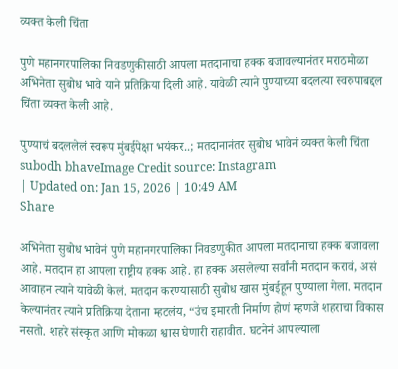व्यक्त केली चिंता

पुणे महानगरपालिका निवडणुकीसाठी आपला मतदानाचा हक्क बजावल्यानंतर मराठमोळा अभिनेता सुबोध भावे याने प्रतिक्रिया दिली आहे. यावेळी त्याने पुण्याच्या बदलत्या स्वरुपाबद्दल चिंता व्यक्त केली आहे.

पुण्याचं बदललेलं स्वरूप मुंबईपेक्षा भयंकर..; मतदानानंतर सुबोध भावेनं व्यक्त केली चिंता
subodh bhaveImage Credit source: Instagram
| Updated on: Jan 15, 2026 | 10:49 AM
Share

अभिनेता सुबोध भावेनं पुणे महानगरपालिका निवडणुकीत आपला मतदानाचा हक्क बजावला आहे. मतदान हा आपला राष्ट्रीय हक्क आहे. हा हक्क असलेल्या सर्वांनी मतदान करावं, असं आवाहन त्याने यावेळी केलं. मतदान करण्यासाठी सुबोध खास मुंबईहून पुण्याला गेला. मतदान केल्यानंतर त्याने प्रतिक्रिया देताना म्हटलंय, “उंच इमारती निर्माण होणं म्हणजे शहराचा विकास नसतो. शहरे संस्कृत आणि मोकळा श्वास घेणारी राहावीत. घटनेनं आपल्याला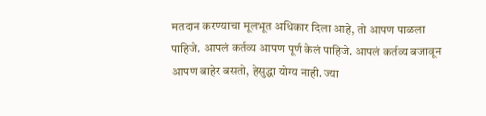मतदान करण्याचा मूलभूत अधिकार दिला आहे, तो आपण पाळला पाहिजे. आपलं कर्तव्य आपण पूर्ण केलं पाहिजे. आपलं कर्तव्य बजावून आपण बाहेर बसतो, हेसुद्धा योग्य नाही. ज्या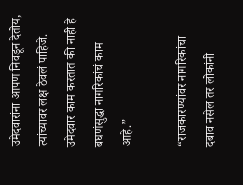उमेदवारांना आपण निवडून देतोय, त्यांच्यावर लक्ष ठेवलं पाहिजे. उमेदवार काम करतात की नाही हे बघणंसुद्धा नागरिकांचं काम आहे.”

“राजकारण्यांवर नागरिकांचा दबाव नसेल तर लोकांनी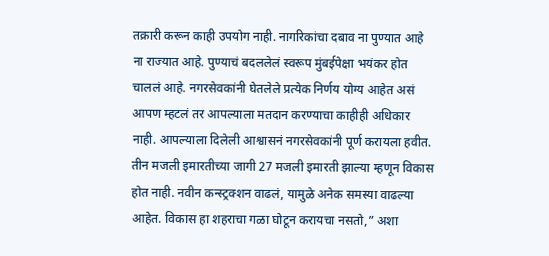तक्रारी करून काही उपयोग नाही. नागरिकांचा दबाव ना पुण्यात आहे ना राज्यात आहे. पुण्याचं बदललेलं स्वरूप मुंबईपेक्षा भयंकर होत चाललं आहे. नगरसेवकांनी घेतलेले प्रत्येक निर्णय योग्य आहेत असं आपण म्हटलं तर आपल्याला मतदान करण्याचा काहीही अधिकार नाही. आपल्याला दिलेली आश्वासनं नगरसेवकांनी पूर्ण करायला हवीत. तीन मजली इमारतीच्या जागी 27 मजली इमारती झाल्या म्हणून विकास होत नाही. नवीन कन्स्ट्रक्शन वाढलं, यामुळे अनेक समस्या वाढल्या आहेत. विकास हा शहराचा गळा घोटून करायचा नसतो,” अशा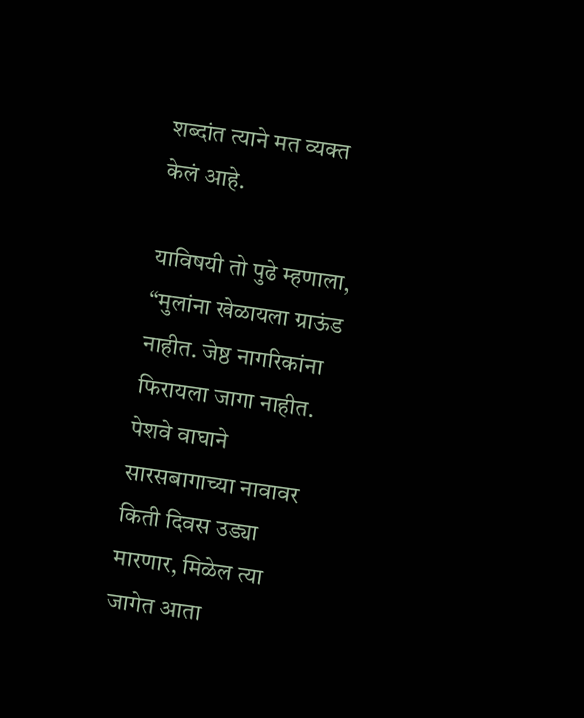शब्दांत त्याने मत व्यक्त केलं आहे.

याविषयी तो पुढे म्हणाला, “मुलांना खेळायला ग्राऊंड नाहीत. जेष्ठ नागरिकांना फिरायला जागा नाहीत. पेशवे वाघाने सारसबागाच्या नावावर किती दिवस उड्या मारणार, मिळेल त्या जागेत आता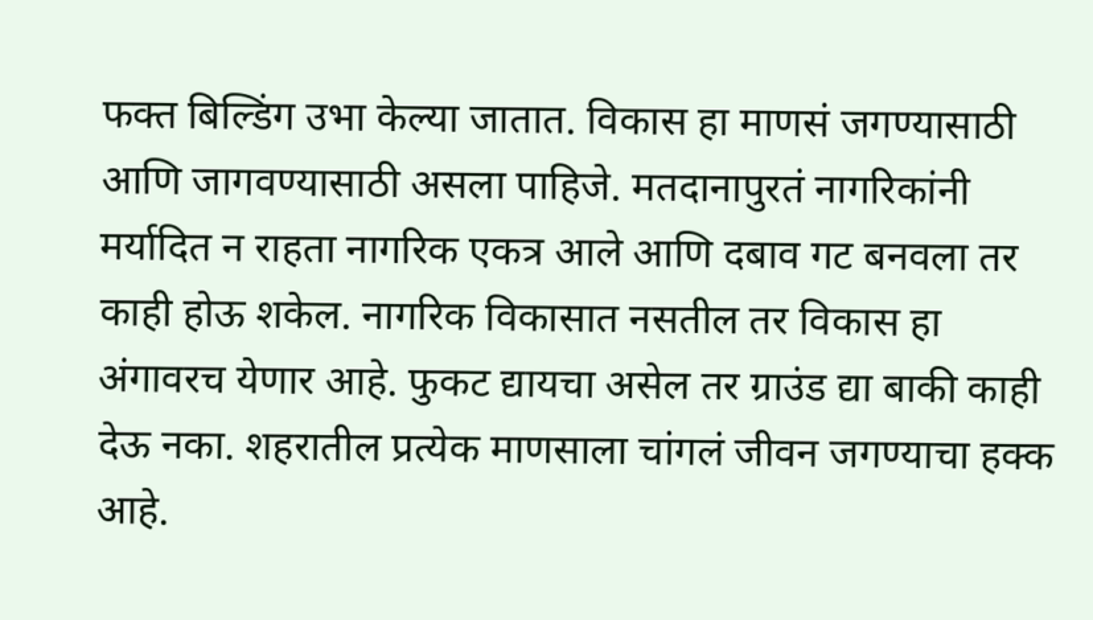फक्त बिल्डिंग उभा केल्या जातात. विकास हा माणसं जगण्यासाठी आणि जागवण्यासाठी असला पाहिजे. मतदानापुरतं नागरिकांनी मर्यादित न राहता नागरिक एकत्र आले आणि दबाव गट बनवला तर काही होऊ शकेल. नागरिक विकासात नसतील तर विकास हा अंगावरच येणार आहे. फुकट द्यायचा असेल तर ग्राउंड द्या बाकी काही देऊ नका. शहरातील प्रत्येक माणसाला चांगलं जीवन जगण्याचा हक्क आहे.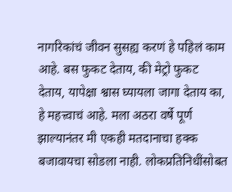नागरिकांचं जीवन सुसह्य करणं हे पहिलं काम आहे. बस फुकट देताय, की मेट्रो फुकट देताय, यापेक्षा श्वास घ्यायला जागा देताय का, हे महत्त्वाचं आहे. मला अठरा वर्षे पूर्ण झाल्यानंतर मी एकही मतदानाचा हक्क बजावायचा सोडला नाही. लोकप्रतिनिधींसोबत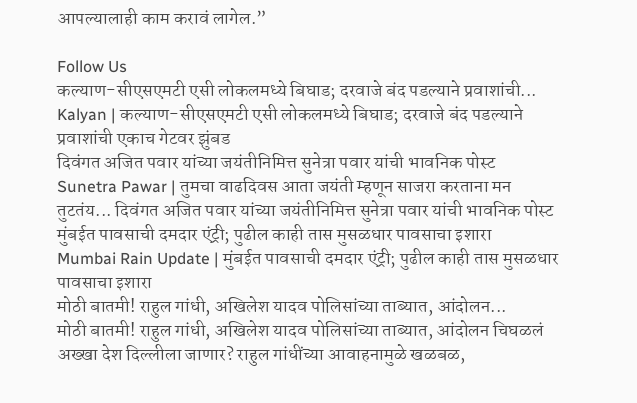आपल्यालाही काम करावं लागेल.”

Follow Us
कल्याण-सीएसएमटी एसी लोकलमध्ये बिघाड; दरवाजे बंद पडल्याने प्रवाशांची...
Kalyan | कल्याण-सीएसएमटी एसी लोकलमध्ये बिघाड; दरवाजे बंद पडल्याने प्रवाशांची एकाच गेटवर झुंबड
दिवंगत अजित पवार यांच्या जयंतीनिमित्त सुनेत्रा पवार यांची भावनिक पोस्ट
Sunetra Pawar | तुमचा वाढदिवस आता जयंती म्हणून साजरा करताना मन तुटतंय... दिवंगत अजित पवार यांच्या जयंतीनिमित्त सुनेत्रा पवार यांची भावनिक पोस्ट
मुंबईत पावसाची दमदार एंट्री; पुढील काही तास मुसळधार पावसाचा इशारा
Mumbai Rain Update | मुंबईत पावसाची दमदार एंट्री; पुढील काही तास मुसळधार पावसाचा इशारा
मोठी बातमी! राहुल गांधी, अखिलेश यादव पोलिसांच्या ताब्यात, आंदोलन...
मोठी बातमी! राहुल गांधी, अखिलेश यादव पोलिसांच्या ताब्यात, आंदोलन चिघळलं
अख्खा देश दिल्लीला जाणार? राहुल गांधींच्या आवाहनामुळे खळबळ,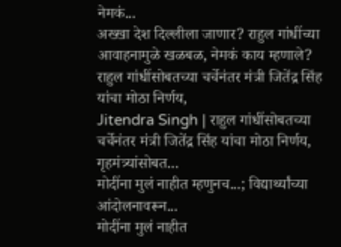नेमकं...
अख्खा देश दिल्लीला जाणार? राहुल गांधींच्या आवाहनामुळे खळबळ, नेमकं काय म्हणाले?
राहुल गांधींसोबतच्या चर्चेनंतर मंत्री जितेंद्र सिंह यांचा मोठा निर्णय,
Jitendra Singh | राहुल गांधींसोबतच्या चर्चेनंतर मंत्री जितेंद्र सिंह यांचा मोठा निर्णय, गृहमंत्र्यांसोबत...
मोदींना मुलं नाहीत म्हणुनच...; विद्यार्थ्यांच्या आंदोलनावरून...
मोदींना मुलं नाहीत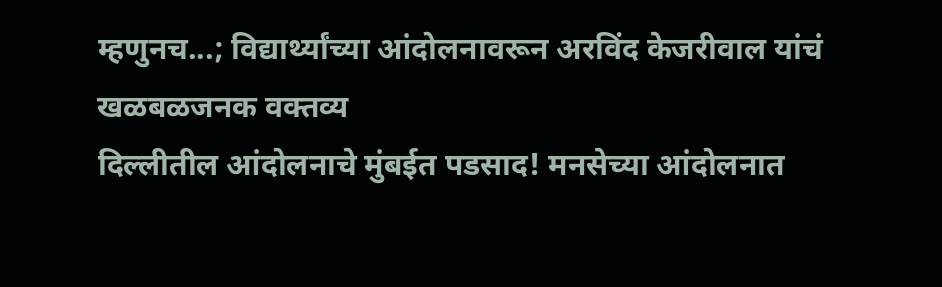म्हणुनच...; विद्यार्थ्यांच्या आंदोलनावरून अरविंद केजरीवाल यांचं खळबळजनक वक्तव्य
दिल्लीतील आंदोलनाचे मुंबईत पडसाद! मनसेच्या आंदोलनात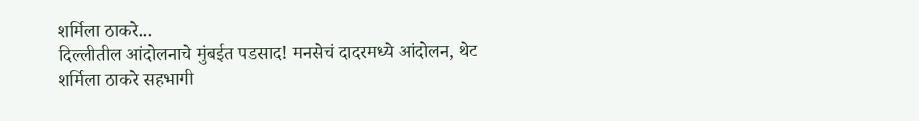शर्मिला ठाकरे...
दिल्लीतील आंदोलनाचे मुंबईत पडसाद! मनसेचं दादरमध्ये आंदोलन, थेट शर्मिला ठाकरे सहभागी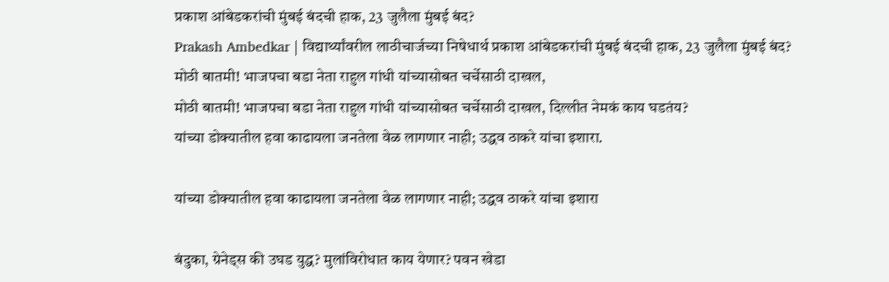प्रकाश आंबेडकरांची मुंबई बंदची हाक, 23 जुलैला मुंबई बंद?
Prakash Ambedkar | विद्यार्थ्यांवरील लाठीचार्जच्या निषेधार्थ प्रकाश आंबेडकरांची मुंबई बंदची हाक, 23 जुलैला मुंबई बंद?
मोठी बातमी! भाजपचा बडा नेता राहुल गांधी यांच्यासोबत चर्चेसाठी दाखल,
मोठी बातमी! भाजपचा बडा नेता राहुल गांधी यांच्यासोबत चर्चेसाठी दाखल, दिल्लीत नेमकं काय घडतंय?
यांच्या डोक्यातील हवा काढायला जनतेला वेळ लागणार नाही; उद्धव ठाकरे यांचा इशारा.

यांच्या डोक्यातील हवा काढायला जनतेला वेळ लागणार नाही; उद्धव ठाकरे यांचा इशारा

बंदुका, ग्रेनेड्स की उघड युद्ध? मुलांविरोधात काय येणार? पवन खेडा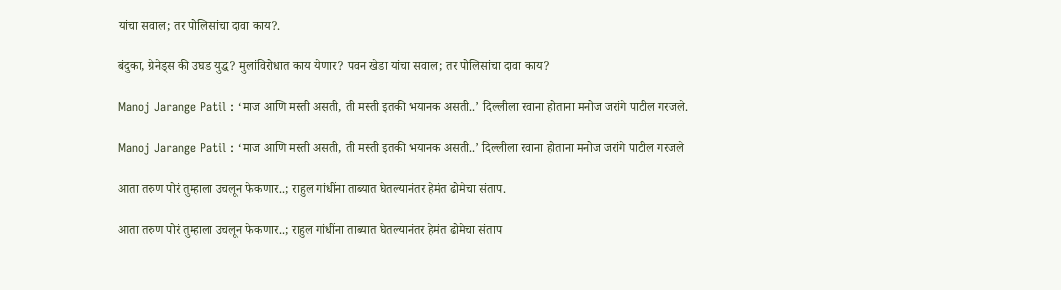यांचा सवाल; तर पोलिसांचा दावा काय?.

बंदुका, ग्रेनेड्स की उघड युद्ध? मुलांविरोधात काय येणार? पवन खेडा यांचा सवाल; तर पोलिसांचा दावा काय?

Manoj Jarange Patil : ‘माज आणि मस्ती असती, ती मस्ती इतकी भयानक असती..’ दिल्लीला रवाना होताना मनोज जरांगे पाटील गरजले.

Manoj Jarange Patil : ‘माज आणि मस्ती असती, ती मस्ती इतकी भयानक असती..’ दिल्लीला रवाना होताना मनोज जरांगे पाटील गरजले

आता तरुण पोरं तुम्हाला उचलून फेकणार..; राहुल गांधींना ताब्यात घेतल्यानंतर हेमंत ढोमेचा संताप.

आता तरुण पोरं तुम्हाला उचलून फेकणार..; राहुल गांधींना ताब्यात घेतल्यानंतर हेमंत ढोमेचा संताप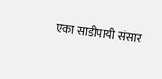एका साडीपायी संसार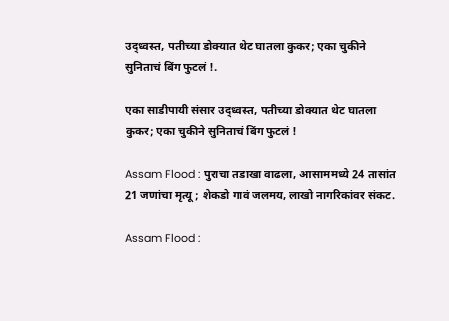उद्ध्वस्त, पतीच्या डोक्यात थेट घातला कुकर; एका चुकीने सुनिताचं बिंग फुटलं !.

एका साडीपायी संसार उद्ध्वस्त, पतीच्या डोक्यात थेट घातला कुकर; एका चुकीने सुनिताचं बिंग फुटलं !

Assam Flood : पुराचा तडाखा वाढला, आसाममध्ये 24 तासांत 21 जणांचा मृत्यू; शेकडो गावं जलमय, लाखो नागरिकांवर संकट.

Assam Flood :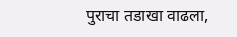पुराचा तडाखा वाढला,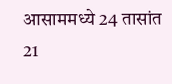आसाममध्ये 24 तासांत 21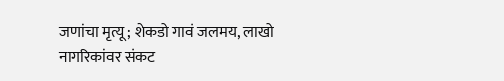जणांचा मृत्यू; शेकडो गावं जलमय, लाखो नागरिकांवर संकट